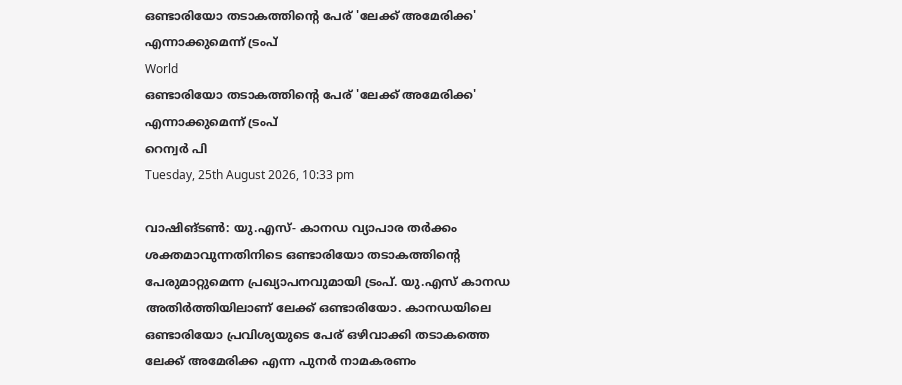ഒണ്ടാരിയോ തടാകത്തിന്റെ പേര് 'ലേക്ക് അമേരിക്ക' എന്നാക്കുമെന്ന് ട്രംപ്
World
ഒണ്ടാരിയോ തടാകത്തിന്റെ പേര് 'ലേക്ക് അമേരിക്ക' എന്നാക്കുമെന്ന് ട്രംപ്
റെന്വര്‍ പി
Tuesday, 25th August 2026, 10:33 pm

വാഷിങ്ടണ്‍: യു.എസ്- കാനഡ വ്യാപാര തര്‍ക്കം ശക്തമാവുന്നതിനിടെ ഒണ്ടാരിയോ തടാകത്തിന്റെ പേരുമാറ്റുമെന്ന പ്രഖ്യാപനവുമായി ട്രംപ്. യു.എസ് കാനഡ അതിര്‍ത്തിയിലാണ് ലേക്ക് ഒണ്ടാരിയോ. കാനഡയിലെ ഒണ്ടാരിയോ പ്രവിശ്യയുടെ പേര് ഒഴിവാക്കി തടാകത്തെ ലേക്ക് അമേരിക്ക എന്ന പുനര്‍ നാമകരണം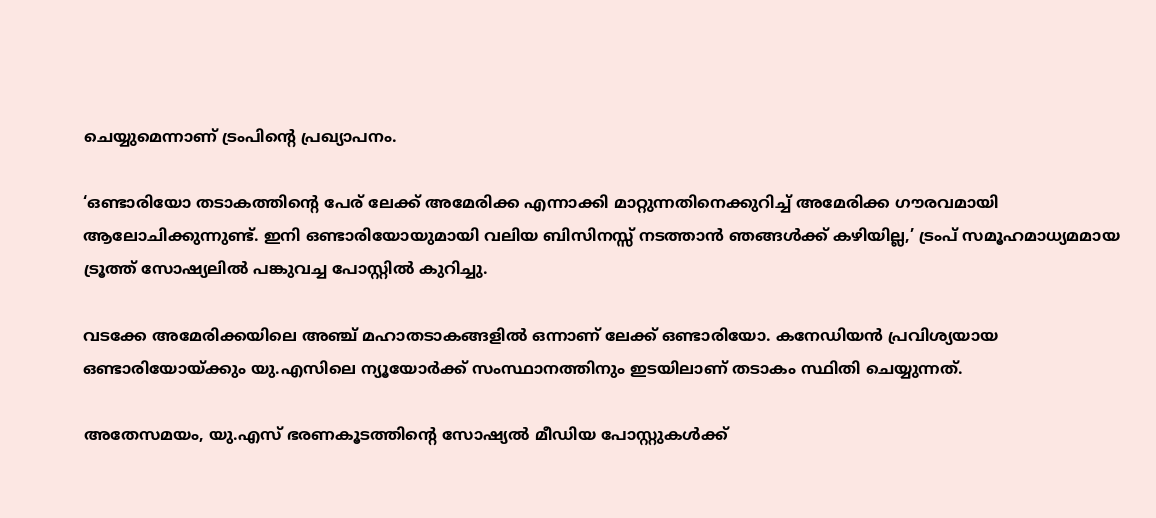ചെയ്യുമെന്നാണ് ട്രംപിന്റെ പ്രഖ്യാപനം.

‘ഒണ്ടാരിയോ തടാകത്തിന്റെ പേര് ലേക്ക് അമേരിക്ക എന്നാക്കി മാറ്റുന്നതിനെക്കുറിച്ച് അമേരിക്ക ഗൗരവമായി ആലോചിക്കുന്നുണ്ട്. ഇനി ഒണ്ടാരിയോയുമായി വലിയ ബിസിനസ്സ് നടത്താന്‍ ഞങ്ങള്‍ക്ക് കഴിയില്ല,’ ട്രംപ് സമൂഹമാധ്യമമായ ട്രൂത്ത് സോഷ്യലില്‍ പങ്കുവച്ച പോസ്റ്റില്‍ കുറിച്ചു.

വടക്കേ അമേരിക്കയിലെ അഞ്ച് മഹാതടാകങ്ങളില്‍ ഒന്നാണ് ലേക്ക് ഒണ്ടാരിയോ. കനേഡിയന്‍ പ്രവിശ്യയായ ഒണ്ടാരിയോയ്ക്കും യു.എസിലെ ന്യൂയോര്‍ക്ക് സംസ്ഥാനത്തിനും ഇടയിലാണ് തടാകം സ്ഥിതി ചെയ്യുന്നത്.

അതേസമയം, യു.എസ് ഭരണകൂടത്തിന്റെ സോഷ്യല്‍ മീഡിയ പോസ്റ്റുകള്‍ക്ക്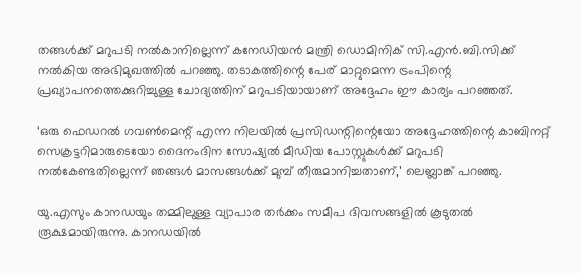തങ്ങള്‍ക്ക് മറുപടി നല്‍കാനില്ലെന്ന് കനേഡിയന്‍ മന്ത്രി ഡൊമിനിക് സി.എന്‍.ബി.സിക്ക് നല്‍കിയ അഭിമുഖത്തില്‍ പറഞ്ഞു. തടാകത്തിന്റെ പേര് മാറ്റുമെന്ന ട്രംപിന്റെ പ്രഖ്യാപനത്തെക്കുറിച്ചുള്ള ചോദ്യത്തിന് മറുപടിയായാണ് അദ്ദേഹം ഈ കാര്യം പറഞ്ഞത്.

‘ഒരു ഫെഡറല്‍ ഗവണ്‍മെന്റ് എന്ന നിലയില്‍ പ്രസിഡന്റിന്റെയോ അദ്ദേഹത്തിന്റെ കാബിനറ്റ് സെക്രട്ടറിമാരുടെയോ ദൈനംദിന സോഷ്യല്‍ മീഡിയ പോസ്റ്റുകള്‍ക്ക് മറുപടി നല്‍കേണ്ടതില്ലെന്ന് ഞങ്ങള്‍ മാസങ്ങള്‍ക്ക് മുമ്പ് തീരുമാനിച്ചതാണ്,’ ലെബ്ലാങ്ക് പറഞ്ഞു.

യു.എസും കാനഡയും തമ്മിലുള്ള വ്യാപാര തര്‍ക്കം സമീപ ദിവസങ്ങളില്‍ കൂടുതല്‍ രൂക്ഷമായിരുന്നു. കാനഡയില്‍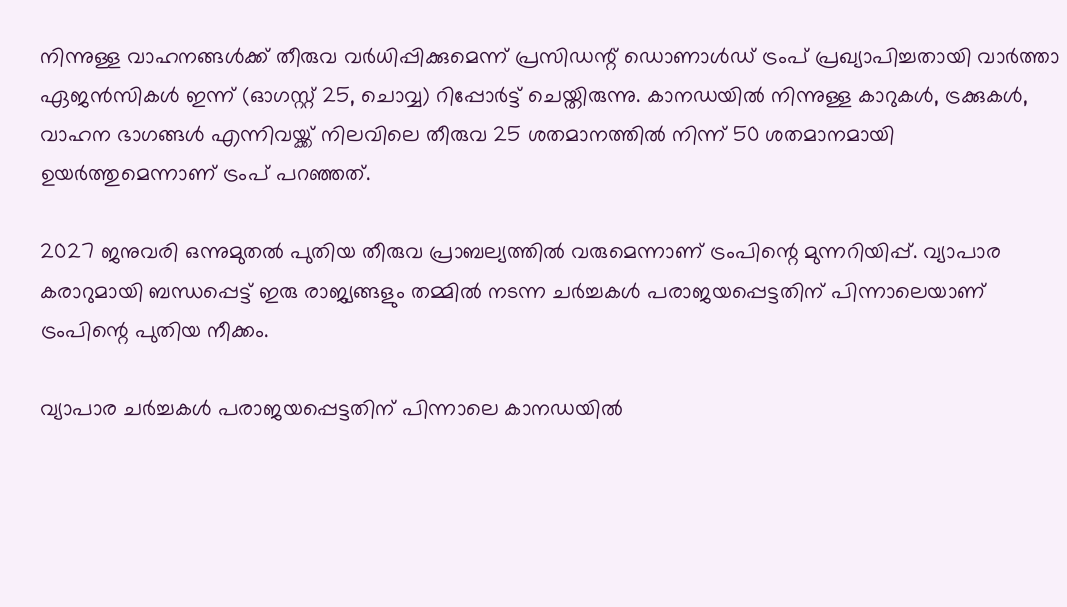നിന്നുള്ള വാഹനങ്ങള്‍ക്ക് തീരുവ വര്‍ധിപ്പിക്കുമെന്ന് പ്രസിഡന്റ് ഡൊണാള്‍ഡ് ട്രംപ് പ്രഖ്യാപിച്ചതായി വാര്‍ത്താ ഏജന്‍സികള്‍ ഇന്ന് (ഓഗസ്റ്റ് 25, ചൊവ്വ) റിപ്പോര്‍ട്ട് ചെയ്തിരുന്നു. കാനഡയില്‍ നിന്നുള്ള കാറുകള്‍, ട്രക്കുകള്‍, വാഹന ഭാഗങ്ങള്‍ എന്നിവയ്ക്ക് നിലവിലെ തീരുവ 25 ശതമാനത്തില്‍ നിന്ന് 50 ശതമാനമായി ഉയര്‍ത്തുമെന്നാണ് ട്രംപ് പറഞ്ഞത്.

2027 ജനുവരി ഒന്നുമുതല്‍ പുതിയ തീരുവ പ്രാബല്യത്തില്‍ വരുമെന്നാണ് ട്രംപിന്റെ മുന്നറിയിപ്പ്. വ്യാപാര കരാറുമായി ബന്ധപ്പെട്ട് ഇരു രാജ്യങ്ങളും തമ്മില്‍ നടന്ന ചര്‍ച്ചകള്‍ പരാജയപ്പെട്ടതിന് പിന്നാലെയാണ് ട്രംപിന്റെ പുതിയ നീക്കം.

വ്യാപാര ചര്‍ച്ചകള്‍ പരാജയപ്പെട്ടതിന് പിന്നാലെ കാനഡയില്‍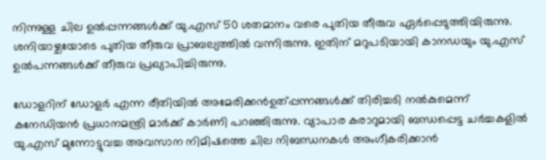നിന്നുള്ള ചില ഉല്‍പ്പന്നങ്ങള്‍ക്ക് യു.എസ് 50 ശതമാനം വരെ പുതിയ തീരുവ ഏര്‍പ്പെടുത്തിയിരുന്നു. ശനിയാഴ്ചയോടെ പുതിയ തീരുവ പ്രാബല്യത്തില്‍ വന്നിരുന്നു. ഇതിന് മറുപടിയായി കാനഡയും യു.എസ് ഉല്‍പന്നങ്ങള്‍ക്ക് തീരുവ പ്രഖ്യാപിച്ചിരുന്നു.

ഡോളറിന് ഡോളര്‍ എന്ന രീതിയില്‍ അമേരിക്കന്‍ഉത്പ്പന്നങ്ങള്‍ക്ക് തിരിച്ചടി നല്‍കുമെന്ന് കനേഡിയന്‍ പ്രധാനമന്ത്രി മാര്‍ക്ക് കാര്‍ണി പറഞ്ഞിരുന്നു. വ്യാപാര കരാറുമായി ബന്ധപ്പെട്ട ചര്‍ച്ചകളില്‍ യു.എസ് മുന്നോട്ടുവച്ച അവസാന നിമിഷത്തെ ചില നിബന്ധനകള്‍ അംഗീകരിക്കാന്‍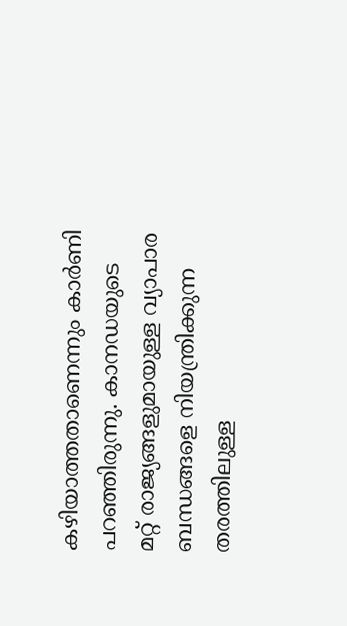കഴിയാത്തതാണെന്നും കാര്‍ണി പറഞ്ഞിരുന്നു. കാനഡയുടെ മറ്റ് രാജ്യങ്ങളുമായുള്ള വ്യാപാര ബന്ധങ്ങളെ നിയന്ത്രിക്കുന്ന തരത്തിലുള്ള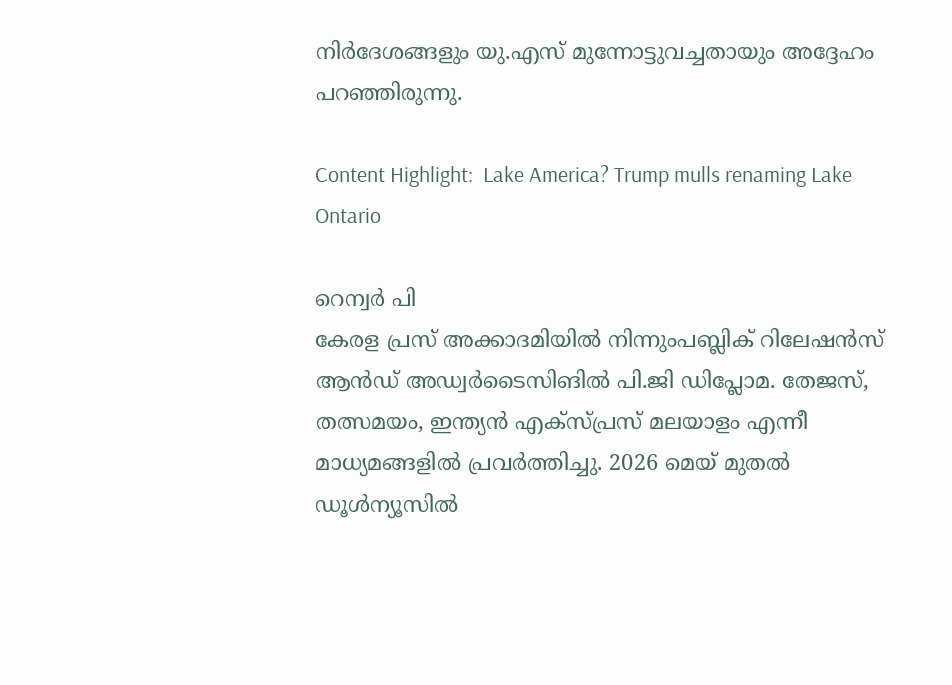നിര്‍ദേശങ്ങളും യു.എസ് മുന്നോട്ടുവച്ചതായും അദ്ദേഹം പറഞ്ഞിരുന്നു.

Content Highlight:  Lake America? Trump mulls renaming Lake Ontario

റെന്വര്‍ പി
കേരള പ്രസ് അക്കാദമിയില്‍ നിന്നുംപബ്ലിക് റിലേഷന്‍സ് ആന്‍ഡ് അഡ്വര്‍ടൈസിങില്‍ പി.ജി ഡിപ്ലോമ. തേജസ്, തത്സമയം, ഇന്ത്യന്‍ എക്‌സ്പ്രസ് മലയാളം എന്നീ മാധ്യമങ്ങളില്‍ പ്രവര്‍ത്തിച്ചു. 2026 മെയ് മുതല്‍ ഡൂള്‍ന്യൂസില്‍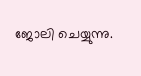ജോലി ചെയ്യുന്നു.